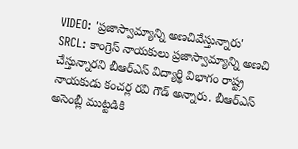VIDEO: 'ప్రజాస్వామ్యాన్ని అణచివేస్తున్నారు'
SRCL: కాంగ్రెస్ నాయకులు ప్రజాస్వామ్యాన్ని అణచి చేస్తున్నారని బీఆర్ఎస్ విద్యార్థి విభాగం రాష్ట్ర నాయకుడు కంచర్ల రవి గౌడ్ అన్నారు. బీఆర్ఎస్ అసెంబ్లీ ముట్టడికి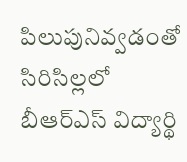పిలుపునివ్వడంతో సిరిసిల్లలో బీఆర్ఎస్ విద్యార్థి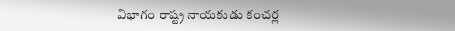విభాగం రాష్ట్ర నాయకుడు కంచర్ల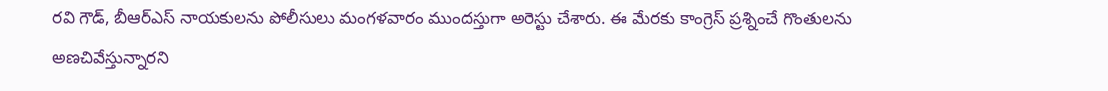రవి గౌడ్, బీఆర్ఎస్ నాయకులను పోలీసులు మంగళవారం ముందస్తుగా అరెస్టు చేశారు. ఈ మేరకు కాంగ్రెస్ ప్రశ్నించే గొంతులను అణచివేస్తున్నారని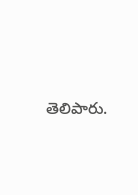తెలిపారు.